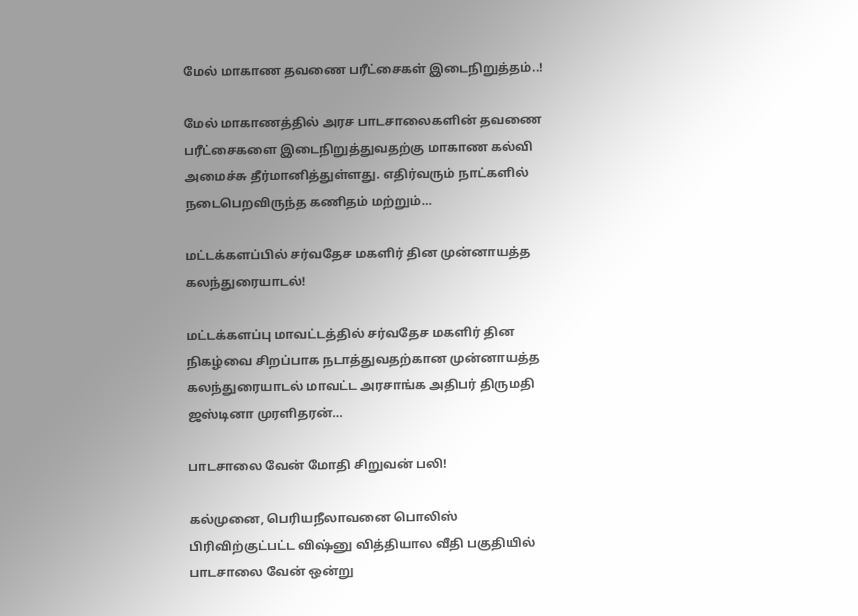மேல் மாகாண தவணை பரீட்சைகள் இடைநிறுத்தம்..!

மேல் மாகாணத்தில் அரச பாடசாலைகளின் தவணை பரீட்சைகளை இடைநிறுத்துவதற்கு மாகாண கல்வி அமைச்சு தீர்மானித்துள்ளது. எதிர்வரும் நாட்களில் நடைபெறவிருந்த கணிதம் மற்றும்…

மட்டக்களப்பில் சர்வதேச மகளிர் தின முன்னாயத்த கலந்துரையாடல்!

மட்டக்களப்பு மாவட்டத்தில் சர்வதேச மகளிர் தின நிகழ்வை சிறப்பாக நடாத்துவதற்கான முன்னாயத்த கலந்துரையாடல் மாவட்ட அரசாங்க அதிபர் திருமதி ஜஸ்டினா முரளிதரன்…

பாடசாலை வேன் மோதி சிறுவன் பலி!

கல்முனை, பெரியநீலாவனை பொலிஸ் பிரிவிற்குட்பட்ட விஷ்னு வித்தியால வீதி பகுதியில் பாடசாலை வேன் ஒன்று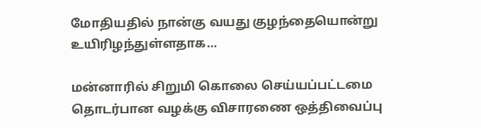மோதியதில் நான்கு வயது குழந்தையொன்று உயிரிழந்துள்ளதாக…

மன்னாரில் சிறுமி கொலை செய்யப்பட்டமை தொடர்பான வழக்கு விசாரணை ஒத்திவைப்பு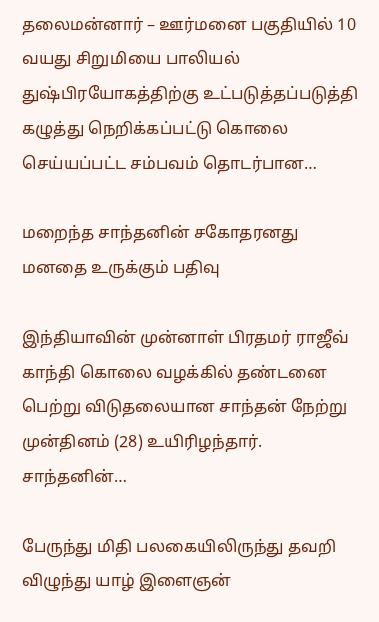தலைமன்னார் – ஊர்மனை பகுதியில் 10 வயது சிறுமியை பாலியல் துஷ்பிரயோகத்திற்கு உட்படுத்தப்படுத்தி கழுத்து நெறிக்கப்பட்டு கொலை செய்யப்பட்ட சம்பவம் தொடர்பான…

மறைந்த சாந்தனின் சகோதரனது மனதை உருக்கும் பதிவு

இந்தியாவின் முன்னாள் பிரதமர் ராஜீவ் காந்தி கொலை வழக்கில் தண்டனை பெற்று விடுதலையான சாந்தன் நேற்று முன்தினம் (28) உயிரிழந்தார். சாந்தனின்…

பேருந்து மிதி பலகையிலிருந்து தவறி விழுந்து யாழ் இளைஞன்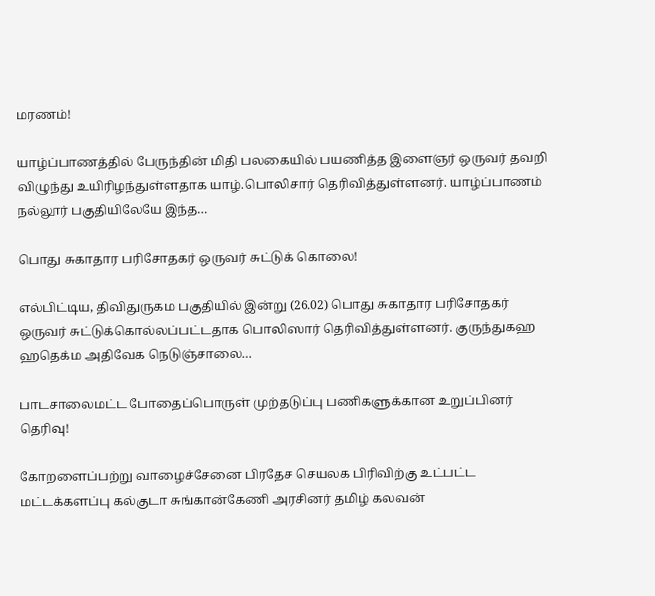மரணம்!

யாழ்ப்பாணத்தில் பேருந்தின் மிதி பலகையில் பயணித்த இளைஞர் ஒருவர் தவறி விழுந்து உயிரிழந்துள்ளதாக யாழ்.பொலிசார் தெரிவித்துள்ளனர். யாழ்ப்பாணம் நல்லூர் பகுதியிலேயே இந்த…

பொது சுகாதார பரிசோதகர் ஒருவர் சுட்டுக் கொலை!

எல்பிட்டிய, திவிதுருகம பகுதியில் இன்று (26.02) பொது சுகாதார பரிசோதகர் ஒருவர் சுட்டுக்கொல்லப்பட்டதாக பொலிஸார் தெரிவித்துள்ளனர். குருந்துகஹ ஹதெக்ம அதிவேக நெடுஞ்சாலை…

பாடசாலைமட்ட போதைப்பொருள் முற்தடுப்பு பணிகளுக்கான உறுப்பினர் தெரிவு!

கோறளைப்பற்று வாழைச்சேனை பிரதேச செயலக பிரிவிற்கு உட்பட்ட மட்டக்களப்பு கல்குடா சுங்கான்கேணி அரசினர் தமிழ் கலவன்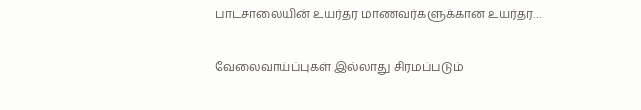பாடசாலையின் உயர்தர மாணவர்களுக்கான உயர்தர…

வேலைவாய்ப்புகள் இல்லாது சிரமப்படும்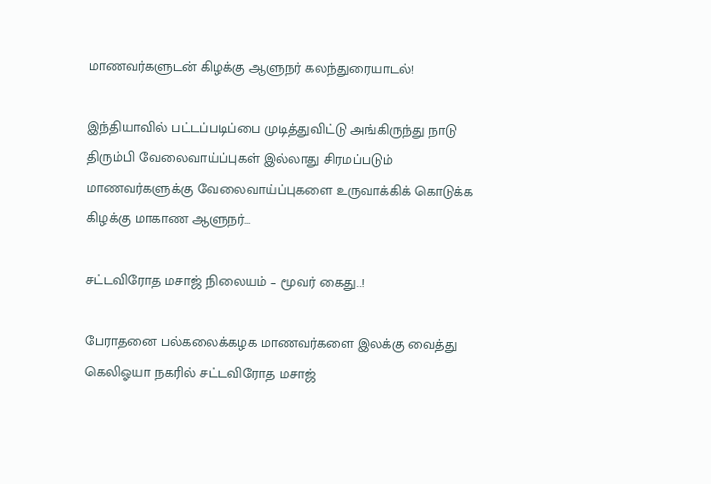மாணவர்களுடன் கிழக்கு ஆளுநர் கலந்துரையாடல்!

இந்தியாவில் பட்டப்படிப்பை முடித்துவிட்டு அங்கிருந்து நாடு திரும்பி வேலைவாய்ப்புகள் இல்லாது சிரமப்படும் மாணவர்களுக்கு வேலைவாய்ப்புகளை உருவாக்கிக் கொடுக்க கிழக்கு மாகாண ஆளுநர்…

சட்டவிரோத மசாஜ் நிலையம் – மூவர் கைது..!

பேராதனை பல்கலைக்கழக மாணவர்களை இலக்கு வைத்து கெலிஓயா நகரில் சட்டவிரோத மசாஜ்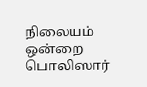நிலையம் ஒன்றை பொலிஸார்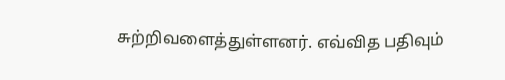சுற்றிவளைத்துள்ளனர். எவ்வித பதிவும்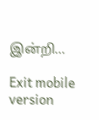இன்றி…

Exit mobile version